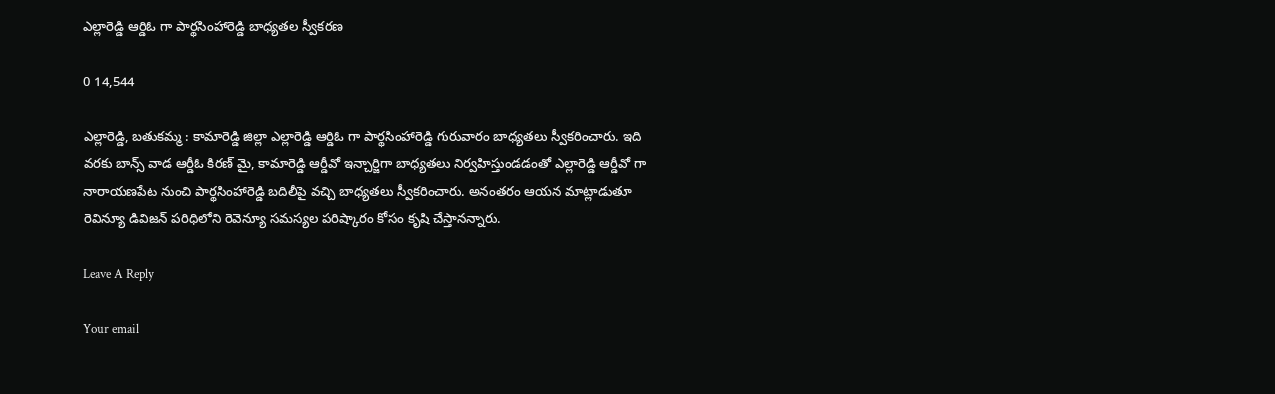ఎల్లారెడ్డి ఆర్డిఓ గా పార్థసింహారెడ్డి బాధ్యతల స్వీకరణ

0 14,544

ఎల్లారెడ్డి, బతుకమ్మ : కామారెడ్డి జిల్లా ఎల్లారెడ్డి ఆర్డిఓ గా పార్థసింహారెడ్డి గురువారం బాధ్యతలు స్వీకరించారు. ఇది వరకు బాన్స్ వాడ ఆర్డీఓ కిరణ్ మై, కామారెడ్డి ఆర్డీవో ఇన్చార్జిగా బాధ్యతలు నిర్వహిస్తుండడంతో ఎల్లారెడ్డి ఆర్డీవో గా నారాయణపేట నుంచి పార్థసింహారెడ్డి బదిలీపై వచ్చి బాధ్యతలు స్వీకరించారు. అనంతరం ఆయన మాట్లాడుతూ రెవిన్యూ డివిజన్ పరిధిలోని రెవెన్యూ సమస్యల పరిష్కారం కోసం కృషి చేస్తానన్నారు.

Leave A Reply

Your email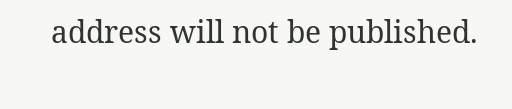address will not be published.